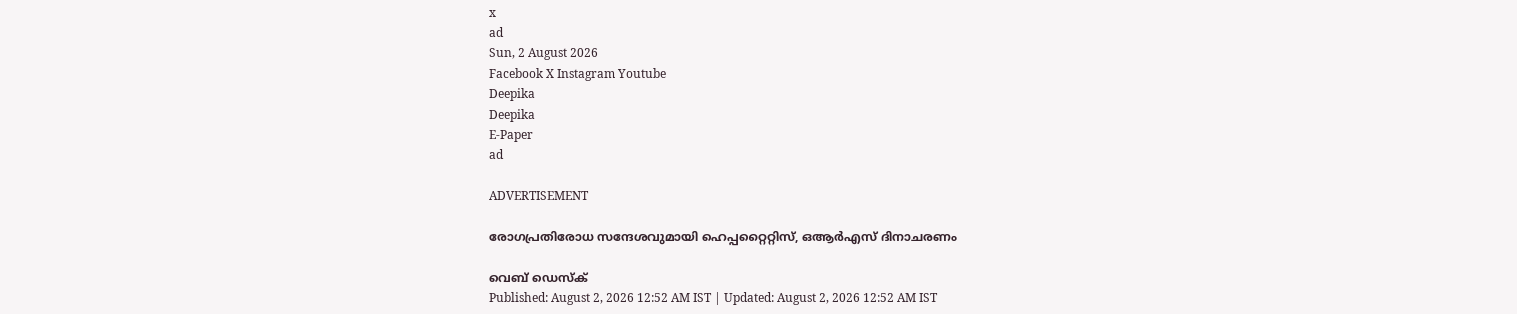x
ad
Sun, 2 August 2026
Facebook X Instagram Youtube
Deepika
Deepika
E-Paper
ad

ADVERTISEMENT

രോഗപ്രതിരോധ സന്ദേശവുമായി ഹെപ്പറ്റൈറ്റിസ്, ഒആര്‍എസ് ദിനാചരണം

വെബ് ഡെസ്ക്
Published: August 2, 2026 12:52 AM IST | Updated: August 2, 2026 12:52 AM IST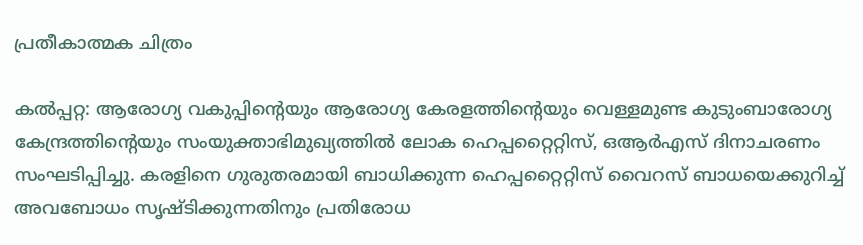പ്രതീകാത്മക ചിത്രം

കല്‍പ്പറ്റ: ആരോഗ്യ വകുപ്പിന്‍റെയും ആരോഗ്യ കേരളത്തിന്‍റെയും വെള്ളമുണ്ട കുടുംബാരോഗ്യ കേന്ദ്രത്തിന്‍റെയും സംയുക്താഭിമുഖ്യത്തില്‍ ലോക ഹെപ്പറ്റൈറ്റിസ്, ഒആര്‍എസ് ദിനാചരണം സംഘടിപ്പിച്ചു. കരളിനെ ഗുരുതരമായി ബാധിക്കുന്ന ഹെപ്പറ്റൈറ്റിസ് വൈറസ് ബാധയെക്കുറിച്ച് അവബോധം സൃഷ്ടിക്കുന്നതിനും പ്രതിരോധ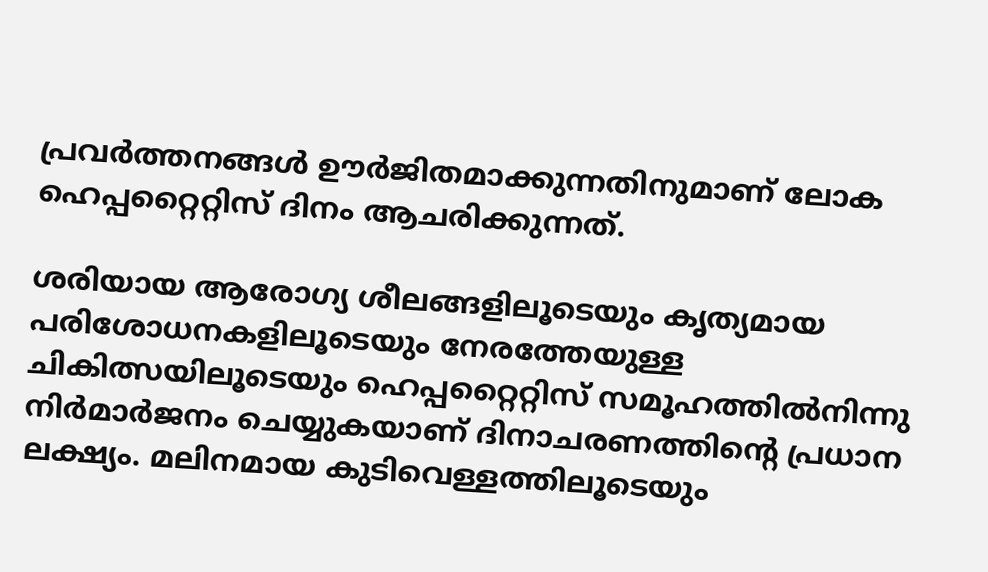പ്രവര്‍ത്തനങ്ങള്‍ ഊര്‍ജിതമാക്കുന്നതിനുമാണ് ലോക ഹെപ്പറ്റൈറ്റിസ് ദിനം ആചരിക്കുന്നത്.

ശരിയായ ആരോഗ്യ ശീലങ്ങളിലൂടെയും കൃത്യമായ പരിശോധനകളിലൂടെയും നേരത്തേയുള്ള ചികിത്സയിലൂടെയും ഹെപ്പറ്റൈറ്റിസ് സമൂഹത്തില്‍നിന്നു നിര്‍മാര്‍ജനം ചെയ്യുകയാണ് ദിനാചരണത്തിന്‍റെ പ്രധാന ലക്ഷ്യം. മലിനമായ കുടിവെള്ളത്തിലൂടെയും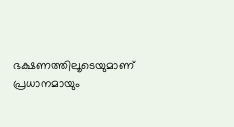ഭക്ഷണത്തിലൂടെയുമാണ് പ്രധാനമായും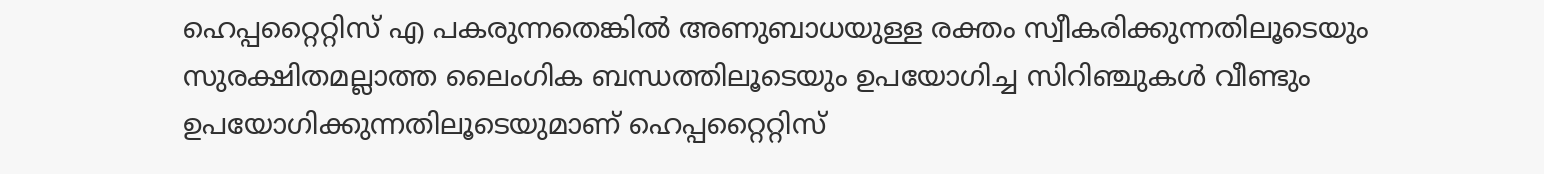ഹെപ്പറ്റൈറ്റിസ് എ പകരുന്നതെങ്കില്‍ അണുബാധയുള്ള രക്തം സ്വീകരിക്കുന്നതിലൂടെയും സുരക്ഷിതമല്ലാത്ത ലൈംഗിക ബന്ധത്തിലൂടെയും ഉപയോഗിച്ച സിറിഞ്ചുകള്‍ വീണ്ടും ഉപയോഗിക്കുന്നതിലൂടെയുമാണ് ഹെപ്പറ്റൈറ്റിസ്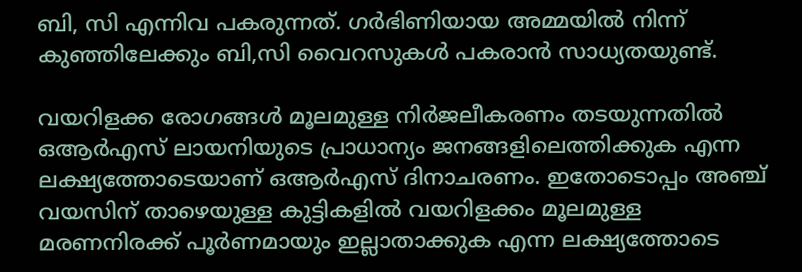ബി, സി എന്നിവ പകരുന്നത്. ഗര്‍ഭിണിയായ അമ്മയില്‍ നിന്ന് കുഞ്ഞിലേക്കും ബി,സി വൈറസുകള്‍ പകരാന്‍ സാധ്യതയുണ്ട്.

വയറിളക്ക രോഗങ്ങള്‍ മൂലമുള്ള നിര്‍ജലീകരണം തടയുന്നതില്‍ ഒആര്‍എസ് ലായനിയുടെ പ്രാധാന്യം ജനങ്ങളിലെത്തിക്കുക എന്ന ലക്ഷ്യത്തോടെയാണ് ഒആര്‍എസ് ദിനാചരണം. ഇതോടൊപ്പം അഞ്ച് വയസിന് താഴെയുള്ള കുട്ടികളില്‍ വയറിളക്കം മൂലമുള്ള മരണനിരക്ക് പൂര്‍ണമായും ഇല്ലാതാക്കുക എന്ന ലക്ഷ്യത്തോടെ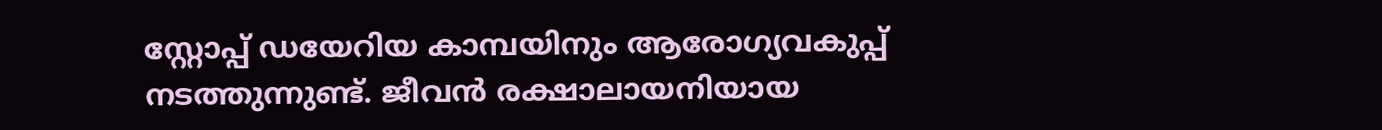സ്റ്റോപ്പ് ഡയേറിയ കാമ്പയിനും ആരോഗ്യവകുപ്പ് നടത്തുന്നുണ്ട്. ജീവന്‍ രക്ഷാലായനിയായ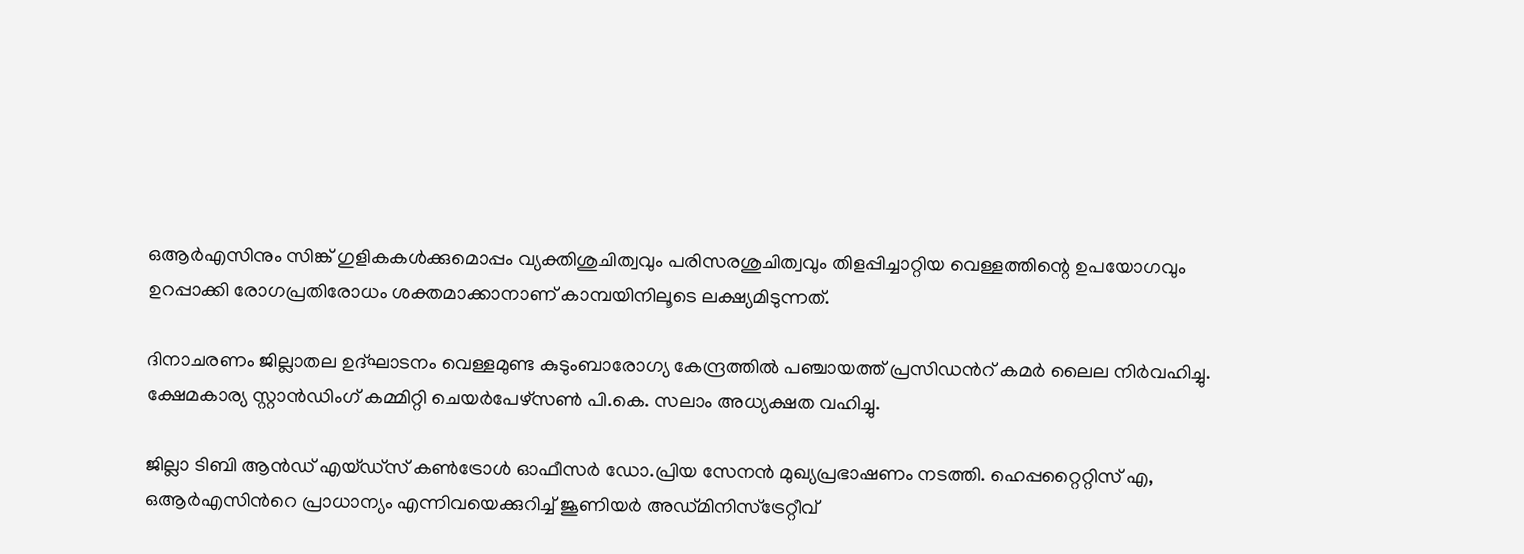ഒആര്‍എസിനും സിങ്ക് ഗുളികകള്‍ക്കുമൊപ്പം വ്യക്തിശുചിത്വവും പരിസരശുചിത്വവും തിളപ്പിച്ചാറ്റിയ വെള്ളത്തിന്റെ ഉപയോഗവും ഉറപ്പാക്കി രോഗപ്രതിരോധം ശക്തമാക്കാനാണ് കാമ്പയിനിലൂടെ ലക്ഷ്യമിടുന്നത്.

ദിനാചരണം ജില്ലാതല ഉദ്ഘാടനം വെള്ളമുണ്ട കുടുംബാരോഗ്യ കേന്ദ്രത്തില്‍ പഞ്ചായത്ത് പ്രസിഡന്‍റ് കമര്‍ ലൈല നിര്‍വഹിച്ചു. ക്ഷേമകാര്യ സ്റ്റാന്‍ഡിംഗ് കമ്മിറ്റി ചെയര്‍പേഴ്‌സണ്‍ പി.കെ. സലാം അധ്യക്ഷത വഹിച്ചു.

ജില്ലാ ടിബി ആന്‍ഡ് എയ്ഡ്‌സ് കണ്‍ട്രോള്‍ ഓഫീസര്‍ ഡോ.പ്രിയ സേനന്‍ മുഖ്യപ്രഭാഷണം നടത്തി. ഹെപ്പറ്റൈറ്റിസ് എ, ഒആര്‍എസിന്‍റെ പ്രാധാന്യം എന്നിവയെക്കുറിച്ച് ജൂണിയര്‍ അഡ്മിനിസ്‌ട്രേറ്റീവ്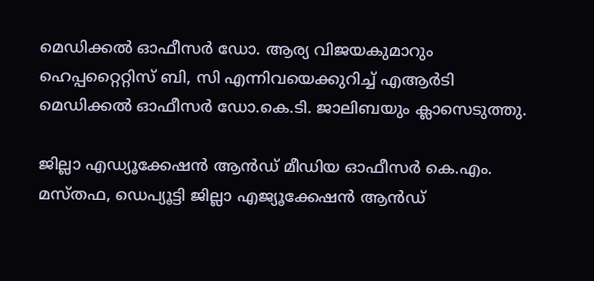മെഡിക്കല്‍ ഓഫീസര്‍ ഡോ. ആര്യ വിജയകുമാറും ഹെപ്പറ്റൈറ്റിസ് ബി, സി എന്നിവയെക്കുറിച്ച് എആര്‍ടി മെഡിക്കല്‍ ഓഫീസര്‍ ഡോ.കെ.ടി. ജാലിബയും ക്ലാസെടുത്തു.

ജില്ലാ എഡ്യൂക്കേഷന്‍ ആന്‍ഡ് മീഡിയ ഓഫീസര്‍ കെ.എം. മസ്തഫ, ഡെപ്യൂട്ടി ജില്ലാ എജ്യൂക്കേഷന്‍ ആന്‍ഡ്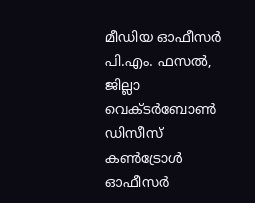മീഡിയ ഓഫീസര്‍ പി.എം. ഫസല്‍, ജില്ലാ വെക്ടര്‍ബോണ്‍ ഡിസീസ് കണ്‍ട്രോള്‍ ഓഫീസര്‍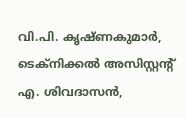വി.പി. കൃഷ്ണകുമാര്‍, ടെക്‌നിക്കല്‍ അസിസ്റ്റന്റ് എ. ശിവദാസന്‍,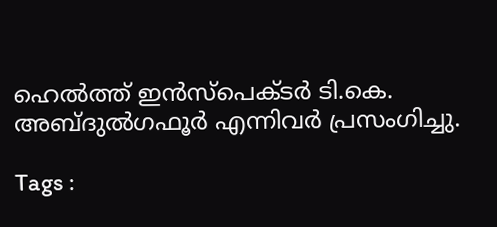ഹെല്‍ത്ത് ഇന്‍സ്‌പെക്ടര്‍ ടി.കെ. അബ്ദുല്‍ഗഫൂര്‍ എന്നിവര്‍ പ്രസംഗിച്ചു.

Tags :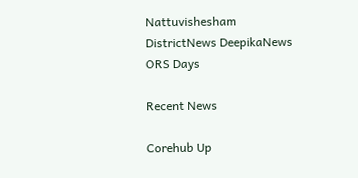Nattuvishesham DistrictNews DeepikaNews ORS Days

Recent News

Corehub Up